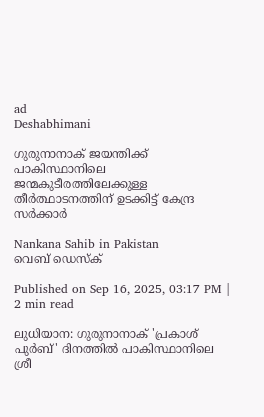ad
Deshabhimani

ഗുരുനാനാക് ജയന്തിക്ക് പാകിസ്ഥാനിലെ ജന്മകുടീരത്തിലേക്കുള്ള തീർത്ഥാടനത്തിന് ഉടക്കിട്ട് കേന്ദ്ര സർക്കാർ

Nankana Sahib in Pakistan
വെബ് ഡെസ്ക്

Published on Sep 16, 2025, 03:17 PM | 2 min read

ലുധിയാന: ഗുരുനാനാക് 'പ്രകാശ് പുർബ്' ദിനത്തിൽ പാകിസ്ഥാനിലെ ശ്രീ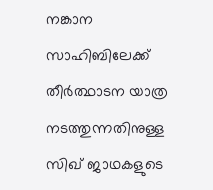നങ്കാന സാഹിബിലേക്ക് തീർത്ഥാടന യാത്ര നടത്തുന്നതിനുള്ള സിഖ് ജാഥകളുടെ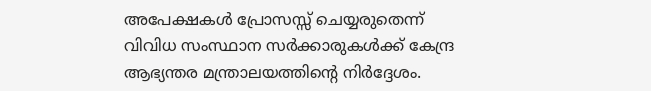അപേക്ഷകൾ പ്രോസസ്സ് ചെയ്യരുതെന്ന് വിവിധ സംസ്ഥാന സർക്കാരുകൾക്ക് കേന്ദ്ര ആഭ്യന്തര മന്ത്രാലയത്തിന്റെ നിർദ്ദേശം.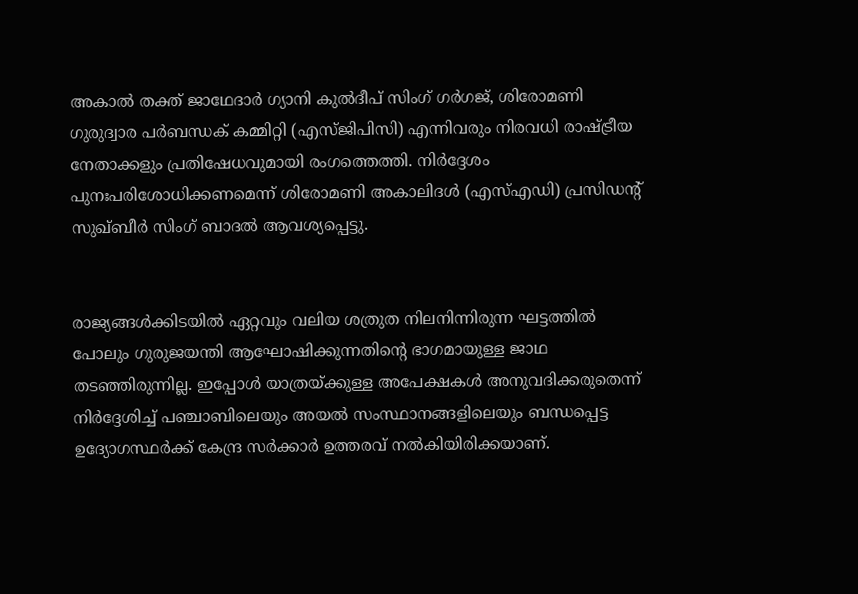അകാൽ തക്ത് ജാഥേദാർ ഗ്യാനി കുൽദീപ് സിംഗ് ഗർഗജ്, ശിരോമണി ഗുരുദ്വാര പർബന്ധക് കമ്മിറ്റി (എസ്‌ജിപിസി) എന്നിവരും നിരവധി രാഷ്ട്രീയ നേതാക്കളും പ്രതിഷേധവുമായി രംഗത്തെത്തി. നിർദ്ദേശം പുനഃപരിശോധിക്കണമെന്ന് ശിരോമണി അകാലിദൾ (എസ്എഡി) പ്രസിഡന്റ് സുഖ്ബീർ സിംഗ് ബാദൽ ആവശ്യപ്പെട്ടു.


രാജ്യങ്ങൾക്കിടയിൽ ഏറ്റവും വലിയ ശത്രുത നിലനിന്നിരുന്ന ഘട്ടത്തിൽ പോലും ഗുരുജയന്തി ആഘോഷിക്കുന്നതിന്റെ ഭാഗമായുള്ള ജാഥ തടഞ്ഞിരുന്നില്ല. ഇപ്പോൾ യാത്രയ്ക്കുള്ള അപേക്ഷകൾ അനുവദിക്കരുതെന്ന് നിർദ്ദേശിച്ച് പഞ്ചാബിലെയും അയൽ സംസ്ഥാനങ്ങളിലെയും ബന്ധപ്പെട്ട ഉദ്യോഗസ്ഥർക്ക് കേന്ദ്ര സർക്കാർ ഉത്തരവ് നൽകിയിരിക്കയാണ്.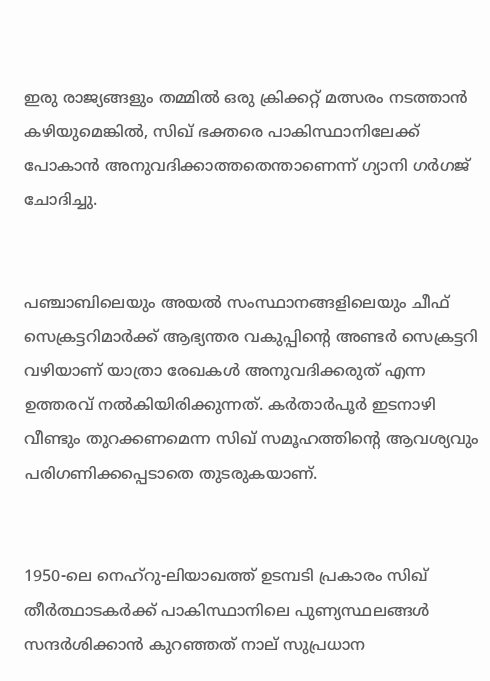ഇരു രാജ്യങ്ങളും തമ്മിൽ ഒരു ക്രിക്കറ്റ് മത്സരം നടത്താൻ കഴിയുമെങ്കിൽ, സിഖ് ഭക്തരെ പാകിസ്ഥാനിലേക്ക് പോകാൻ അനുവദിക്കാത്തതെന്താണെന്ന് ഗ്യാനി ഗർഗജ് ചോദിച്ചു.


പഞ്ചാബിലെയും അയൽ സംസ്ഥാനങ്ങളിലെയും ചീഫ് സെക്രട്ടറിമാർക്ക് ആഭ്യന്തര വകുപ്പിന്റെ അണ്ടർ സെക്രട്ടറി വഴിയാണ് യാത്രാ രേഖകൾ അനുവദിക്കരുത് എന്ന ഉത്തരവ് നൽകിയിരിക്കുന്നത്. കർതാർപൂർ ഇടനാഴി വീണ്ടും തുറക്കണമെന്ന സിഖ് സമൂഹത്തിന്റെ ആവശ്യവും പരിഗണിക്കപ്പെടാതെ തുടരുകയാണ്.


1950-ലെ നെഹ്‌റു-ലിയാഖത്ത് ഉടമ്പടി പ്രകാരം സിഖ് തീർത്ഥാടകർക്ക് പാകിസ്ഥാനിലെ പുണ്യസ്ഥലങ്ങൾ സന്ദർശിക്കാൻ കുറഞ്ഞത് നാല് സുപ്രധാന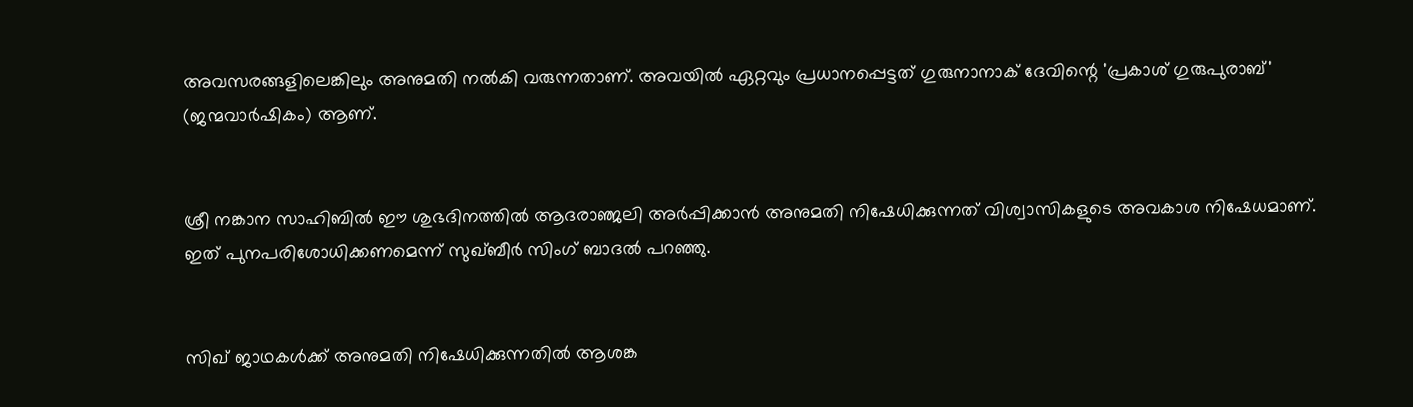അവസരങ്ങളിലെങ്കിലും അനുമതി നൽകി വരുന്നതാണ്. അവയിൽ ഏറ്റവും പ്രധാനപ്പെട്ടത് ഗുരുനാനാക് ദേവിന്റെ 'പ്രകാശ് ഗുരുപുരാബ്' (ജന്മവാർഷികം) ആണ്.


ശ്രീ നങ്കാന സാഹിബിൽ ഈ ശുഭദിനത്തിൽ ആദരാഞ്ജലി അർപ്പിക്കാൻ അനുമതി നിഷേധിക്കുന്നത് വിശ്വാസികളുടെ അവകാശ നിഷേധമാണ്. ഇത് പുനപരിശോധിക്കണമെന്ന് സുഖ്ബീർ സിംഗ് ബാദൽ പറഞ്ഞു.


സിഖ് ജാഥകൾക്ക് അനുമതി നിഷേധിക്കുന്നതിൽ ആശങ്ക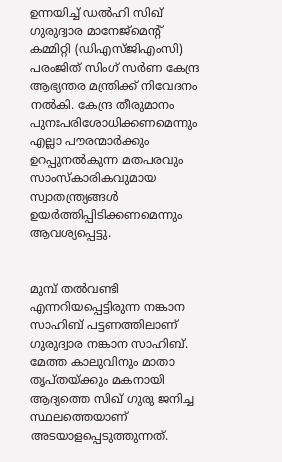ഉന്നയിച്ച് ഡൽഹി സിഖ് ഗുരുദ്വാര മാനേജ്‌മെന്റ് കമ്മിറ്റി (ഡിഎസ്ജിഎംസി) പരംജിത് സിംഗ് സർണ കേന്ദ്ര ആഭ്യന്തര മന്ത്രിക്ക് നിവേദനം നൽകി. കേന്ദ്ര തീരുമാനം പുനഃപരിശോധിക്കണമെന്നും എല്ലാ പൗരന്മാർക്കും ഉറപ്പുനൽകുന്ന മതപരവും സാംസ്കാരികവുമായ സ്വാതന്ത്ര്യങ്ങൾ ഉയർത്തിപ്പിടിക്കണമെന്നും ആവശ്യപ്പെട്ടു.


മുമ്പ് തൽവണ്ടി എന്നറിയപ്പെട്ടിരുന്ന നങ്കാന സാഹിബ് പട്ടണത്തിലാണ് ഗുരുദ്വാര നങ്കാന സാഹിബ്. മേത്ത കാലുവിനും മാതാ തൃപ്തയ്ക്കും മകനായി ആദ്യത്തെ സിഖ് ഗുരു ജനിച്ച സ്ഥലത്തെയാണ് അടയാളപ്പെടുത്തുന്നത്.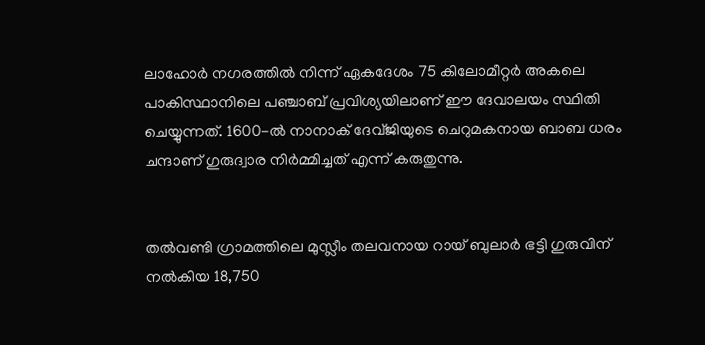ലാഹോർ നഗരത്തിൽ നിന്ന് ഏകദേശം 75 കിലോമീറ്റർ അകലെ പാകിസ്ഥാനിലെ പഞ്ചാബ് പ്രവിശ്യയിലാണ് ഈ ദേവാലയം സ്ഥിതി ചെയ്യുന്നത്. 1600-ൽ നാനാക് ദേവ്ജിയുടെ ചെറുമകനായ ബാബ ധരം ചന്ദാണ് ഗുരുദ്വാര നിർമ്മിച്ചത് എന്ന് കരുതുന്നു.


തൽവണ്ടി ഗ്രാമത്തിലെ മുസ്ലീം തലവനായ റായ് ബുലാർ ഭട്ടി ഗുരുവിന് നൽകിയ 18,750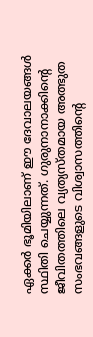ഏക്കർ ഭൂമിയിലാണ് ഈ ദേവാലയങ്ങൾ സ്ഥിതി ചെയ്യുന്നത്. ഗുരുനാനാക്കിന്റെ ജീവിതത്തിലെ വ്യത്യസ്തമായ അത്ഭുത സംഭവങ്ങളുടെ വിശ്വാസത്തിന്റെ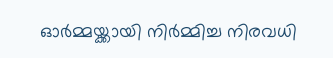ഓർമ്മയ്ക്കായി നിർമ്മിച്ച നിരവധി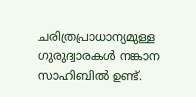ചരിത്രപ്രാധാന്യമുള്ള ഗുരുദ്വാരകൾ നങ്കാന സാഹിബിൽ ഉണ്ട്.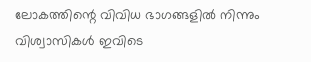ലോകത്തിന്റെ വിവിധ ഭാഗങ്ങളിൽ നിന്നും വിശ്വാസികൾ ഇവിടെ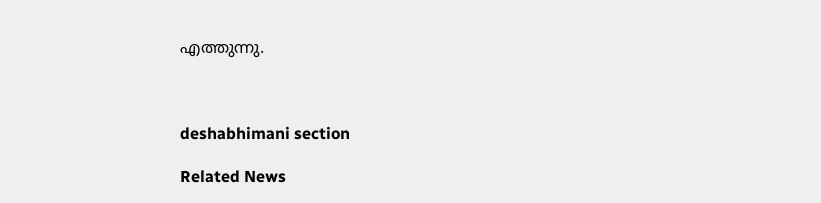എത്തുന്നു.



deshabhimani section

Related News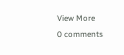View More
0 comments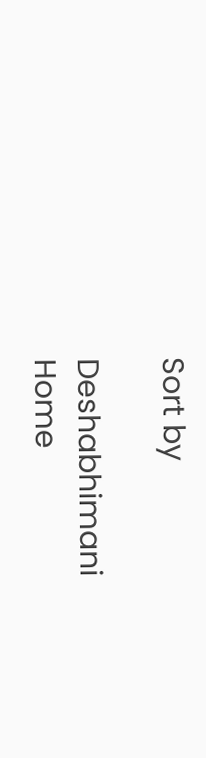Sort by

Deshabhimani
Home